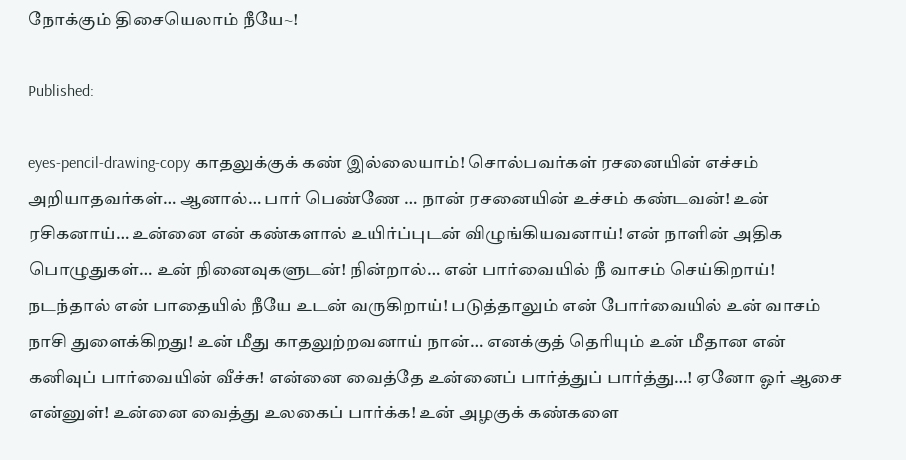நோக்கும் திசையெலாம் நீயே~!

Published:

eyes-pencil-drawing-copy காதலுக்குக் கண் இல்லையாம்! சொல்பவர்கள் ரசனையின் எச்சம் அறியாதவர்கள்… ஆனால்… பார் பெண்ணே … நான் ரசனையின் உச்சம் கண்டவன்! உன் ரசிகனாய்… உன்னை என் கண்களால் உயிர்ப்புடன் விழுங்கியவனாய்! என் நாளின் அதிக பொழுதுகள்… உன் நினைவுகளுடன்! நின்றால்… என் பார்வையில் நீ வாசம் செய்கிறாய்! நடந்தால் என் பாதையில் நீயே உடன் வருகிறாய்! படுத்தாலும் என் போர்வையில் உன் வாசம் நாசி துளைக்கிறது! உன் மீது காதலுற்றவனாய் நான்… எனக்குத் தெரியும் உன் மீதான என் கனிவுப் பார்வையின் வீச்சு! என்னை வைத்தே உன்னைப் பார்த்துப் பார்த்து…! ஏனோ ஓர் ஆசை என்னுள்! உன்னை வைத்து உலகைப் பார்க்க! உன் அழகுக் கண்களை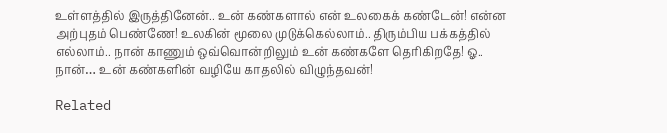உள்ளத்தில் இருத்தினேன்.. உன் கண்களால் என் உலகைக் கண்டேன்! என்ன அற்புதம் பெண்ணே! உலகின் மூலை முடுக்கெல்லாம்.. திரும்பிய பக்கத்தில் எல்லாம்.. நான் காணும் ஒவ்வொன்றிலும் உன் கண்களே தெரிகிறதே! ஓ.. நான்… உன் கண்களின் வழியே காதலில் விழுந்தவன்!

Related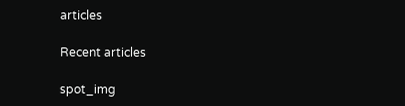articles

Recent articles

spot_img